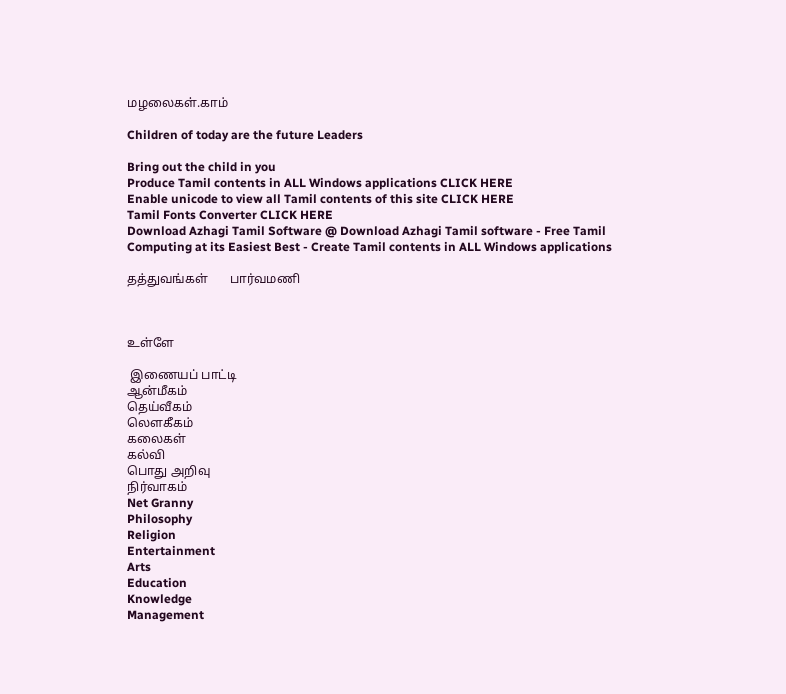மழலைகள்.காம்

Children of today are the future Leaders

Bring out the child in you
Produce Tamil contents in ALL Windows applications CLICK HERE
Enable unicode to view all Tamil contents of this site CLICK HERE
Tamil Fonts Converter CLICK HERE
Download Azhagi Tamil Software @ Download Azhagi Tamil software - Free Tamil Computing at its Easiest Best - Create Tamil contents in ALL Windows applications

தத்துவங்கள்       பார்வமணி



உள்ளே

 இணையப் பாட்டி
ஆன்மீகம்
தெய்வீகம்
லௌகீகம்
கலைகள்
கல்வி
பொது அறிவு
நிர்வாகம்
Net Granny
Philosophy
Religion
Entertainment
Arts
Education
Knowledge
Management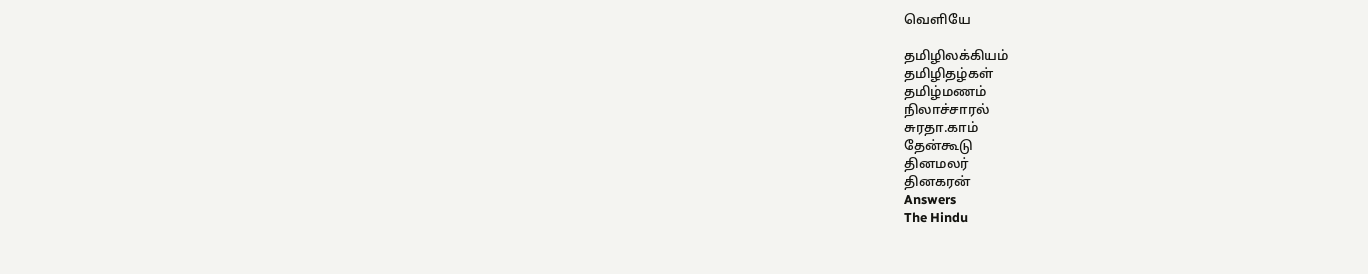வெளியே

தமிழிலக்கியம்
தமிழிதழ்கள்
தமிழ்மணம்
நிலாச்சாரல்
சுரதா.காம்
தேன்கூடு
தினமலர்
தினகரன்
Answers
The Hindu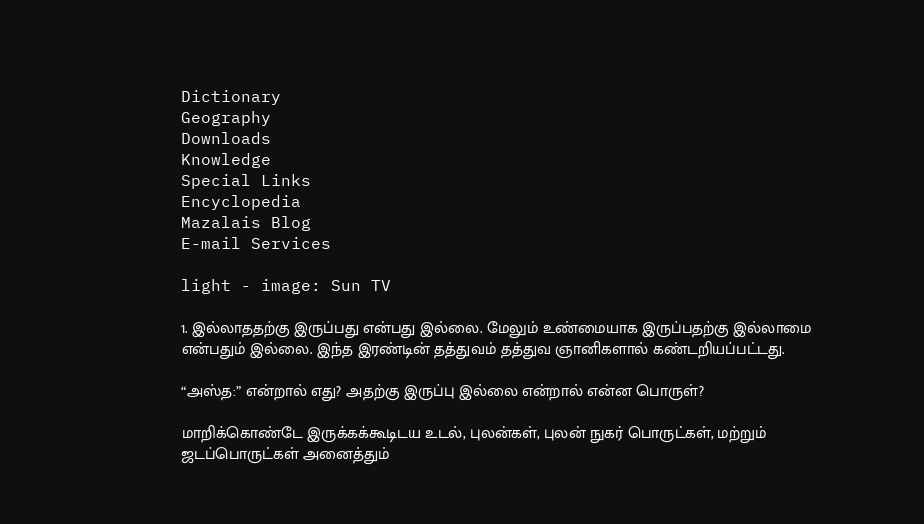Dictionary
Geography
Downloads
Knowledge
Special Links
Encyclopedia
Mazalais Blog
E-mail Services

light - image: Sun TV

1. இல்லாததற்கு இருப்பது என்பது இல்லை. மேலும் உண்மையாக இருப்பதற்கு இல்லாமை என்பதும் இல்லை. இந்த இரண்டின் தத்துவம் தத்துவ ஞானிகளால் கண்டறியப்பட்டது.

“அஸ்த:” என்றால் எது? அதற்கு இருப்பு இல்லை என்றால் என்ன பொருள்?

மாறிக்கொண்டே இருக்கக்கூடிடய உடல், புலன்கள், புலன் நுகர் பொருட்கள், மற்றும் ஜடப்பொருட்கள் அனைத்தும்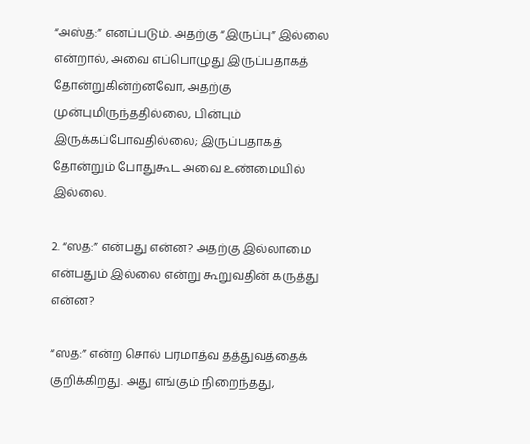“அஸ்த:” எனப்படும். அதற்கு “இருப்பு” இல்லை என்றால், அவை எப்பொழுது இருப்பதாகத் தோன்றுகின்ற்னவோ, அதற்கு முன்புமிருந்ததில்லை, பின்பும் இருக்கப்போவதில்லை; இருப்பதாகத் தோன்றும் போதுகூட அவை உண்மையில் இல்லை.

2. “ஸத:” என்பது என்ன? அதற்கு இல்லாமை என்பதும் இல்லை என்று கூறுவதின் கருத்து என்ன?

“ஸத:” என்ற சொல் பரமாத்வ தத்துவத்தைக் குறிக்கிறது. அது எங்கும் நிறைந்தது,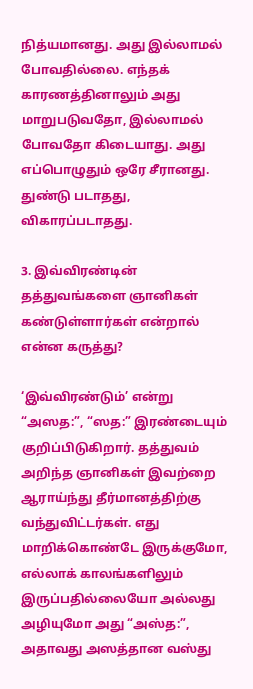நித்யமானது. அது இல்லாமல் போவதில்லை. எந்தக் காரணத்தினாலும் அது மாறுபடுவதோ, இல்லாமல் போவதோ கிடையாது. அது எப்பொழுதும் ஒரே சீரானது. துண்டு படாதது, விகாரப்படாதது.

3. இவ்விரண்டின் தத்துவங்களை ஞானிகள் கண்டுள்ளார்கள் என்றால் என்ன கருத்து?

‘இவ்விரண்டும்’ என்று “அஸத:”, “ஸத:” இரண்டையும் குறிப்பிடுகிறார். தத்துவம் அறிந்த ஞானிகள் இவற்றை ஆராய்ந்து தீர்மானத்திற்கு வந்துவிட்டர்கள். எது மாறிக்கொண்டே இருக்குமோ, எல்லாக் காலங்களிலும் இருப்பதில்லையோ அல்லது அழியுமோ அது “அஸ்த:”, அதாவது அஸத்தான வஸ்து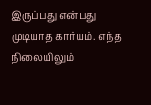இருப்பது என்பது முடியாத கார்யம். எந்த நிலையிலும்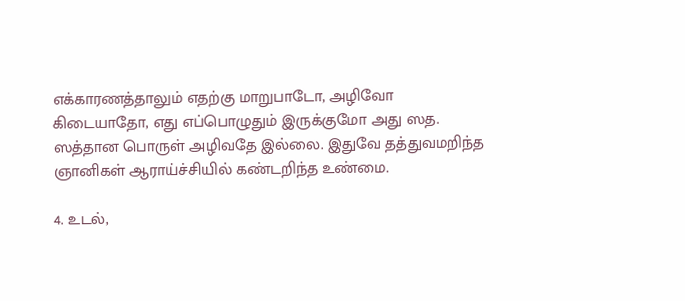எக்காரணத்தாலும் எதற்கு மாறுபாடோ, அழிவோ கிடையாதோ, எது எப்பொழுதும் இருக்குமோ அது ஸத. ஸத்தான பொருள் அழிவதே இல்லை. இதுவே தத்துவமறிந்த ஞானிகள் ஆராய்ச்சியில் கண்டறிந்த உண்மை.

4. உடல்,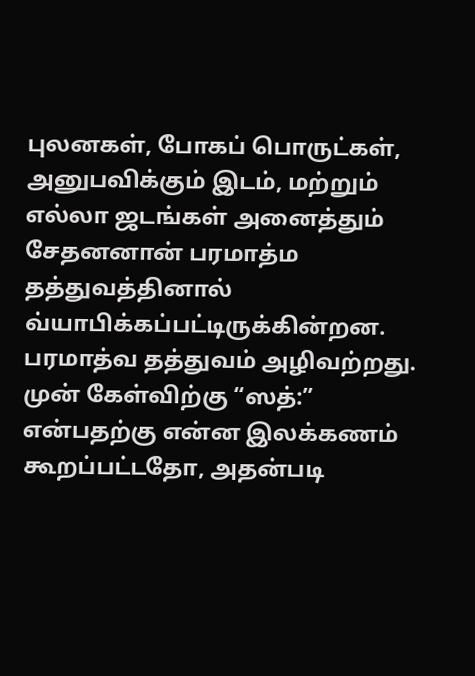புலனகள், போகப் பொருட்கள், அனுபவிக்கும் இடம், மற்றும் எல்லா ஜடங்கள் அனைத்தும் சேதனனான் பரமாத்ம தத்துவத்தினால் வ்யாபிக்கப்பட்டிருக்கின்றன. பரமாத்வ தத்துவம் அழிவற்றது. முன் கேள்விற்கு “ஸத்:” என்பதற்கு என்ன இலக்கணம் கூறப்பட்டதோ, அதன்படி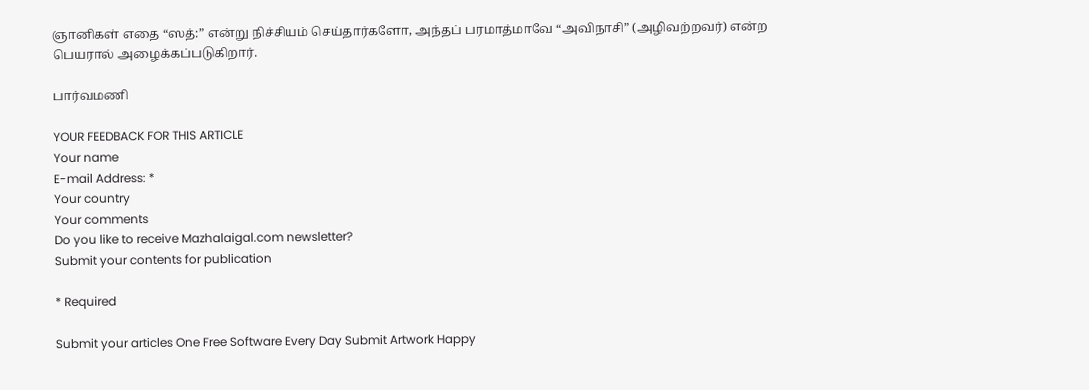ஞானிகள் எதை “ஸத்:” என்று நிச்சியம் செய்தார்களோ, அந்தப் பரமாத்மாவே “அவிநாசி” (அழிவற்றவர்) என்ற பெயரால் அழைக்கப்படுகிறார்.

பார்வமணி

YOUR FEEDBACK FOR THIS ARTICLE
Your name
E-mail Address: *
Your country
Your comments
Do you like to receive Mazhalaigal.com newsletter?
Submit your contents for publication

* Required

Submit your articles One Free Software Every Day Submit Artwork Happy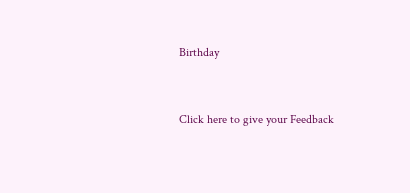Birthday


Click here to give your Feedback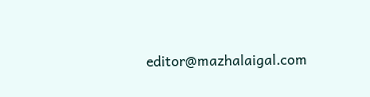editor@mazhalaigal.com